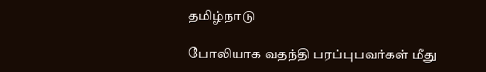தமிழ்நாடு

போலியாக வதந்தி பரப்புபவர்கள் மீது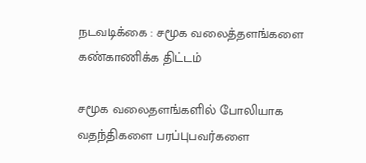நடவடிக்கை : சமூக வலைத்தளங்களை கண்காணிக்க திட்டம்

சமூக வலைதளங்களில் போலியாக வதந்திகளை பரப்புபவர்களை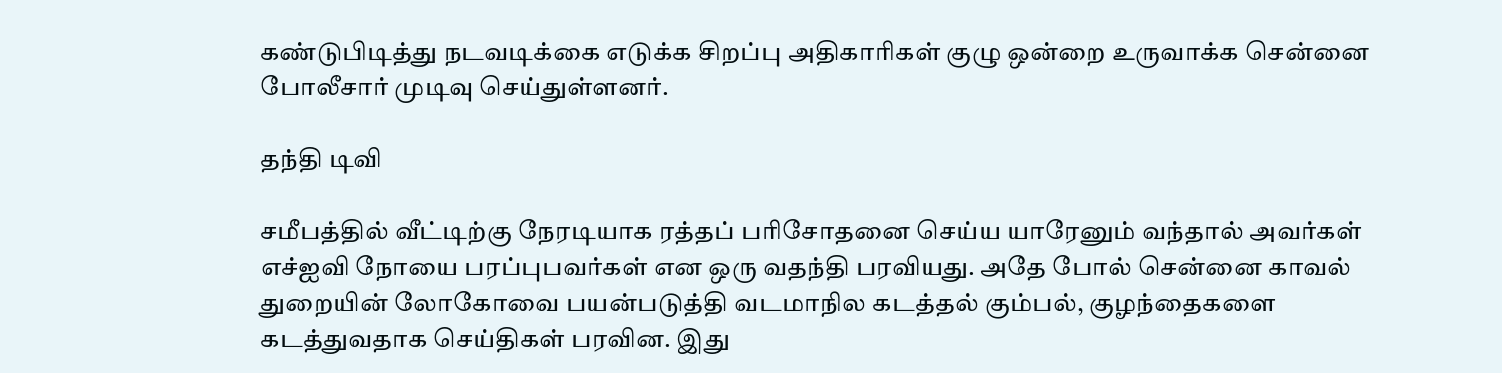கண்டுபிடித்து நடவடிக்கை எடுக்க சிறப்பு அதிகாரிகள் குழு ஒன்றை உருவாக்க சென்னை போலீசார் முடிவு செய்துள்ளனர்.

தந்தி டிவி

சமீபத்தில் வீட்டிற்கு நேரடியாக ரத்தப் பரிசோதனை செய்ய யாரேனும் வந்தால் அவர்கள் எச்ஐவி நோயை பரப்புபவர்கள் என ஒரு வதந்தி பரவியது. அதே போல் சென்னை காவல் துறையின் லோகோவை பயன்படுத்தி வடமாநில கடத்தல் கும்பல், குழந்தைகளை கடத்துவதாக செய்திகள் பரவின. இது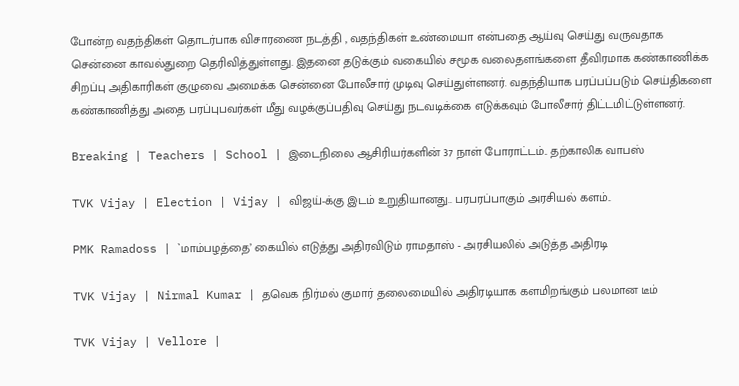போன்ற வதந்திகள் தொடர்பாக விசாரணை நடத்தி , வதந்திகள் உண்மையா என்பதை ஆய்வு செய்து வருவதாக சென்னை காவல்துறை தெரிவித்துள்ளது. இதனை தடுக்கும் வகையில் சமூக வலைதளங்களை தீவிரமாக கண்காணிக்க சிறப்பு அதிகாரிகள் குழுவை அமைக்க சென்னை போலீசார் முடிவு செய்துள்ளனர். வதந்தியாக பரப்பப்படும் செய்திகளை கண்காணித்து அதை பரப்புபவர்கள் மீது வழக்குப்பதிவு செய்து நடவடிக்கை எடுக்கவும் போலீசார் திட்டமிட்டுள்ளனர்.

Breaking | Teachers | School | இடைநிலை ஆசிரியர்களின் 37 நாள் போராட்டம்.. தற்காலிக வாபஸ்

TVK Vijay | Election | Vijay | விஜய்-க்கு இடம் உறுதியானது.. பரபரப்பாகும் அரசியல் களம்..

PMK Ramadoss | `மாம்பழத்தை’ கையில் எடுத்து அதிரவிடும் ராமதாஸ் - அரசியலில் அடுத்த அதிரடி

TVK Vijay | Nirmal Kumar | தவெக நிர்மல் குமார் தலைமையில் அதிரடியாக களமிறங்கும் பலமான டீம்

TVK Vijay | Vellore |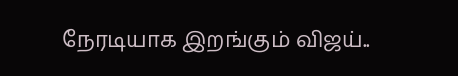நேரடியாக இறங்கும் விஜய்..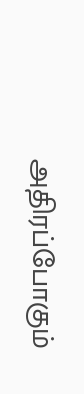அதிரப்போகும்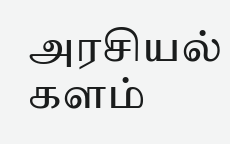அரசியல் களம்